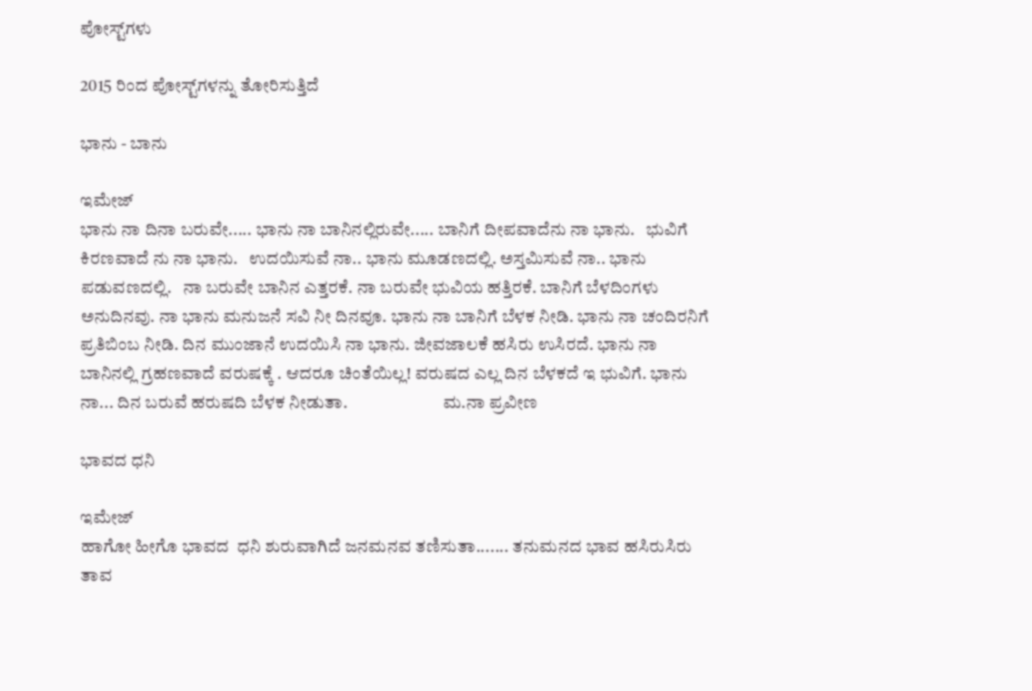ಪೋಸ್ಟ್‌ಗಳು

2015 ರಿಂದ ಪೋಸ್ಟ್‌ಗಳನ್ನು ತೋರಿಸುತ್ತಿದೆ

ಭಾನು - ಬಾನು

ಇಮೇಜ್
ಭಾನು ನಾ ದಿನಾ ಬರುವೇ..... ಭಾನು ನಾ ಬಾನಿನಲ್ಲಿರುವೇ..... ಬಾನಿಗೆ ದೀಪವಾದೆನು ನಾ ಭಾನು.   ಭುವಿಗೆ ಕಿರಣವಾದೆ ನು ನಾ ಭಾನು.   ಉದಯಿಸುವೆ ನಾ.. ಭಾನು ಮೂಡಣದಲ್ಲಿ. ಅಸ್ತಮಿಸುವೆ ನಾ.. ಭಾನು ಪಡುವಣದಲ್ಲಿ.   ನಾ ಬರುವೇ ಬಾನಿನ ಎತ್ತರಕೆ. ನಾ ಬರುವೇ ಭುವಿಯ ಹತ್ತಿರಕೆ. ಬಾನಿಗೆ ಬೆಳದಿಂಗಳು ಅನುದಿನವು. ನಾ ಭಾನು ಮನುಜನೆ ಸವಿ ನೀ ದಿನವೂ. ಭಾನು ನಾ ಬಾನಿಗೆ ಬೆಳಕ ನೀಡಿ. ಭಾನು ನಾ ಚಂದಿರನಿಗೆ ಪ್ರತಿಬಿಂಬ ನೀಡಿ. ದಿನ ಮುಂಜಾನೆ ಉದಯಿಸಿ ನಾ ಭಾನು. ಜೀವಜಾಲಕೆ ಹಸಿರು ಉಸಿರದೆ. ಭಾನು ನಾ ಬಾನಿನಲ್ಲಿ ಗ್ರಹಣವಾದೆ ವರುಷಕ್ಕೆ . ಆದರೂ ಚಿಂತೆಯಿಲ್ಲ! ವರುಷದ ಎಲ್ಲ ದಿನ ಬೆಳಕದೆ ಇ ಭುವಿಗೆ. ಭಾನು ನಾ... ದಿನ ಬರುವೆ ಹರುಷದಿ ಬೆಳಕ ನೀಡುತಾ.                           ಮ.ನಾ ಪ್ರವೀಣ

ಭಾವದ ಧನಿ

ಇಮೇಜ್
ಹಾಗೋ ಹೀಗೊ ಭಾವದ  ಧನಿ ಶುರುವಾಗಿದೆ ಜನಮನವ ತಣಿಸುತಾ....... ತನುಮನದ ಭಾವ ಹಸಿರುಸಿರು ತಾವ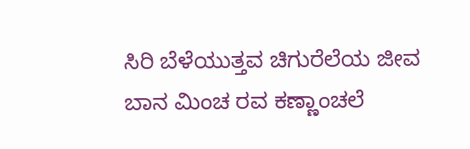ಸಿರಿ ಬೆಳೆಯುತ್ತವ ಚಿಗುರೆಲೆಯ ಜೀವ ಬಾನ ಮಿಂಚ ರವ ಕಣ್ಣಾಂಚಲೆ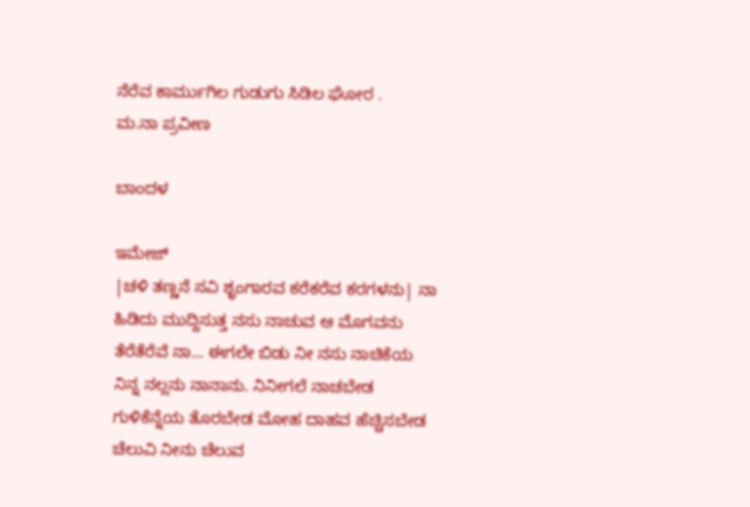ನೆರೆವ ಕಾರ್ಮುಗಿಲ ಗುಡುಗು ಸಿಡಿಲ ಘೋರ .                                                            ಮ.ನಾ ಪ್ರವೀಣ

ಬಾಂದಳ

ಇಮೇಜ್
|ಚಳಿ ತಣ್ಣನೆ ಸವಿ ಶೃಂಗಾರವ ಕರೆಕರೆವ ಕರಗಳನು| ನಾ ಹಿಡಿದು ಮುದ್ದಿಸುತ್ತ ನಸು ನಾಚುವ ಆ ಮೊಗವನು ತೆರೆತೆರೆವೆ ನಾ... ಈಗಲೇ ಬಿಡು ನೀ ನಸು ನಾಚಿಕೆಯ ನಿನ್ನ ನಲ್ಲನು ನಾನಾನು. ನಿನೀಗಲೆ ನಾಚಬೇಡ ಗುಳಿಕೆನ್ನೆಯ ತೊರಬೇಡ ಮೋಹ ದಾಹವ ಹೆಚ್ಚಿಸಬೇಡ ಚೆಲುವಿ ನೀನು ಚೆಲುವ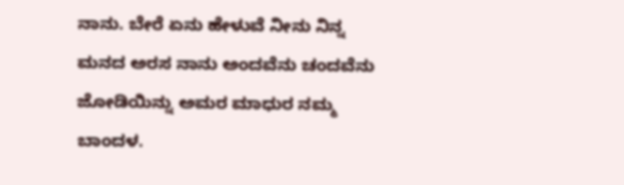ನಾನು. ಬೇರೆ ಏನು ಹೇಳುವೆ ನೀನು ನಿನ್ನ ಮನದ ಅರಸ ನಾನು ಅಂದವೆನು ಚಂದವೆನು ಜೋಡಿಯಿನ್ನು ಅಮರ ಮಾಧುರ ನಮ್ಮ ಬಾಂದಳ.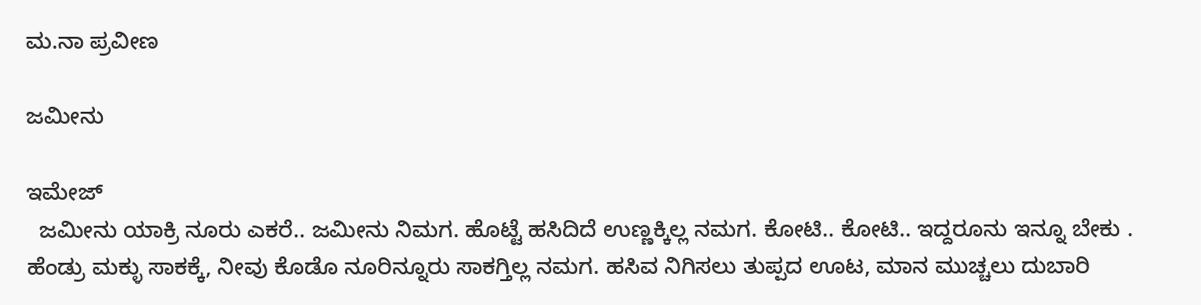ಮ.ನಾ ಪ್ರವೀಣ

ಜಮೀನು

ಇಮೇಜ್
  ಜಮೀನು ಯಾಕ್ರಿ ನೂರು ಎಕರೆ.. ಜಮೀನು ನಿಮಗ. ಹೊಟ್ಟೆ ಹಸಿದಿದೆ ಉಣ್ಣಕ್ಕಿಲ್ಲ ನಮಗ. ಕೋಟಿ.. ಕೋಟಿ.. ಇದ್ದರೂನು ಇನ್ನೂ ಬೇಕು .  ಹೆಂಡ್ರು ಮಕ್ಳು ಸಾಕಕ್ಕೆ, ನೀವು ಕೊಡೊ ನೂರಿನ್ನೂರು ಸಾಕಗ್ತಿಲ್ಲ ನಮಗ. ಹಸಿವ ನಿಗಿಸಲು ತುಪ್ಪದ ಊಟ, ಮಾನ ಮುಚ್ಚಲು ದುಬಾರಿ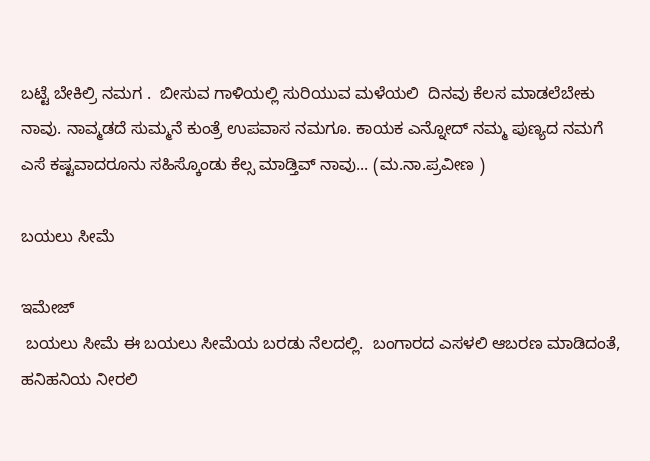ಬಟ್ಟೆ ಬೇಕಿಲ್ರಿ ನಮಗ .  ಬೀಸುವ ಗಾಳಿಯಲ್ಲಿ ಸುರಿಯುವ ಮಳೆಯಲಿ  ದಿನವು ಕೆಲಸ ಮಾಡಲೆಬೇಕು ನಾವು. ನಾವ್ಮಡದೆ ಸುಮ್ಮನೆ ಕುಂತ್ರೆ ಉಪವಾಸ ನಮಗೂ. ಕಾಯಕ ಎನ್ನೋದ್ ನಮ್ಮ ಪುಣ್ಯದ ನಮಗೆ  ಎಸೆ ಕಷ್ಟವಾದರೂನು ಸಹಿಸ್ಕೊಂಡು ಕೆಲ್ಸ ಮಾಡ್ತಿವ್ ನಾವು... (ಮ.ನಾ.ಪ್ರವೀಣ )

ಬಯಲು ಸೀಮೆ

ಇಮೇಜ್
 ಬಯಲು ಸೀಮೆ ಈ ಬಯಲು ಸೀಮೆಯ ಬರಡು ನೆಲದಲ್ಲಿ.  ಬಂಗಾರದ ಎಸಳಲಿ ಆಬರಣ ಮಾಡಿದಂತೆ,  ಹನಿಹನಿಯ ನೀರಲಿ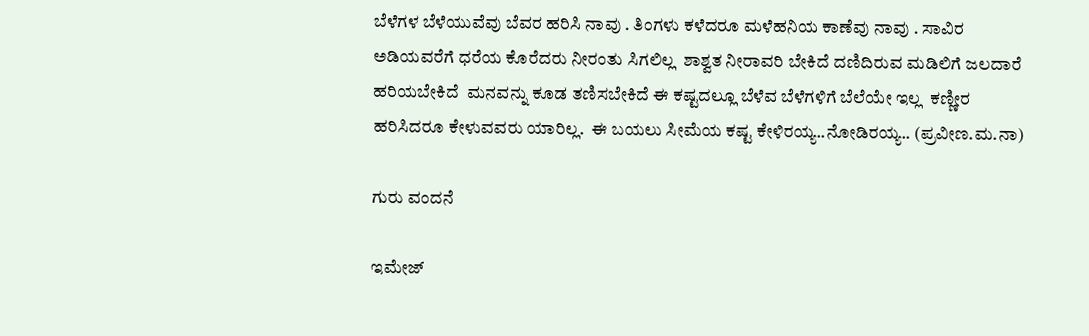ಬೆಳೆಗಳ ಬೆಳೆಯುವೆವು ಬೆವರ ಹರಿಸಿ ನಾವು . ತಿಂಗಳು ಕಳೆದರೂ ಮಳೆಹನಿಯ ಕಾಣೆವು ನಾವು . ಸಾವಿರ ಅಡಿಯವರೆಗೆ ಧರೆಯ ಕೊರೆದರು ನೀರಂತು ಸಿಗಲಿಲ್ಲ  ಶಾಶ್ವತ ನೀರಾವರಿ ಬೇಕಿದೆ ದಣಿದಿರುವ ಮಡಿಲಿಗೆ ಜಲದಾರೆ ಹರಿಯಬೇಕಿದೆ  ಮನವನ್ನು ಕೂಡ ತಣಿಸಬೇಕಿದೆ ಈ ಕಷ್ಟದಲ್ಲೂ ಬೆಳೆವ ಬೆಳೆಗಳಿಗೆ ಬೆಲೆಯೇ ಇಲ್ಲ  ಕಣ್ಣೀರ ಹರಿಸಿದರೂ ಕೇಳುವವರು ಯಾರಿಲ್ಲ.  ಈ ಬಯಲು ಸೀಮೆಯ ಕಷ್ಟ ಕೇಳಿರಯ್ಯ..ನೋಡಿರಯ್ಯ.. (ಪ್ರವೀಣ.ಮ.ನಾ)

ಗುರು ವಂದನೆ

ಇಮೇಜ್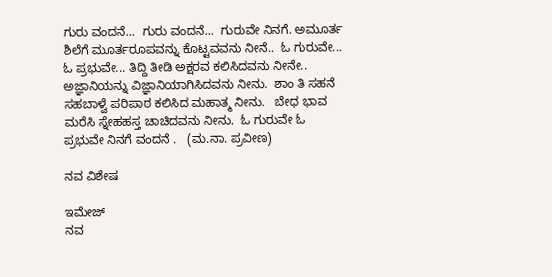ಗುರು ವಂದನೆ...  ಗುರು ವಂದನೆ...  ಗುರುವೇ ನಿನಗೆ. ಅಮೂರ್ತ ಶಿಲೆಗೆ ಮೂರ್ತರೂಪವನ್ನು ಕೊಟ್ಟವವನು ನೀನೆ..  ಓ ಗುರುವೇ... ಓ ಪ್ರಭುವೇ... ತಿದ್ದಿ ತೀಡಿ ಅಕ್ಷರವ ಕಲಿಸಿದವನು ನೀನೇ..  ಅಜ್ಞಾನಿಯನ್ನು ವಿಜ್ಞಾನಿಯಾಗಿಸಿದವನು ನೀನು.  ಶಾಂ ತಿ ಸಹನೆ ಸಹಬಾಳ್ವೆ ಪರಿಪಾಠ ಕಲಿಸಿದ ಮಹಾತ್ಮ ನೀನು.   ಬೇಧ ಭಾವ ಮರೆಸಿ ಸ್ನೇಹಹಸ್ತ ಚಾಚಿದವನು ನೀನು.  ಓ ಗುರುವೇ ಓ ಪ್ರಭುವೇ ನಿನಗೆ ವಂದನೆ .   (ಮ.ನಾ. ಪ್ರವೀಣ)

ನವ ವಿಶೇಷ

ಇಮೇಜ್
ನವ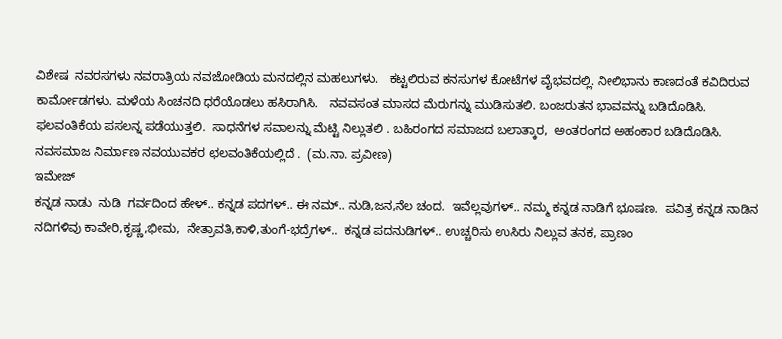ವಿಶೇಷ  ನವರಸಗಳು ನವರಾತ್ರಿಯ ನವಜೋಡಿಯ ಮನದಲ್ಲಿನ ಮಹಲುಗಳು.   ಕಟ್ಟಲಿರುವ ಕನಸುಗಳ ಕೋಟೆಗಳ ವೈಭವದಲ್ಲಿ. ನೀಲಿಭಾನು ಕಾಣದಂತೆ ಕವಿದಿರುವ ಕಾರ್ಮೋಡಗಳು. ಮಳೆಯ ಸಿಂಚನದಿ ಧರೆಯೊಡಲು ಹಸಿರಾಗಿಸಿ.   ನವವಸಂತ ಮಾಸದ ಮೆರುಗನ್ನು ಮುಡಿಸುತಲಿ. ಬಂಜರುತನ ಭಾವವನ್ನು ಬಡಿದೊಡಿಸಿ.   ಫಲವಂತಿಕೆಯ ಪಸಲನ್ನ ಪಡೆಯುತ್ತಲಿ.  ಸಾಧನೆಗಳ ಸವಾಲನ್ನು ಮೆಟ್ಟಿ ನಿಲ್ಲುತಲಿ . ಬಹಿರಂಗದ ಸಮಾಜದ ಬಲಾತ್ಕಾರ,  ಅಂತರಂಗದ ಅಹಂಕಾರ ಬಡಿದೊಡಿಸಿ.  ನವಸಮಾಜ ನಿರ್ಮಾಣ ನವಯುವಕರ ಛಲವಂತಿಕೆಯಲ್ಲಿದೆ .  (ಮ.ನಾ. ಪ್ರವೀಣ)
ಇಮೇಜ್
ಕನ್ನಡ ನಾಡು  ನುಡಿ  ಗರ್ವದಿಂದ ಹೇಳ್.. ಕನ್ನಡ ಪದಗಳ್.. ಈ ನಮ್.. ನುಡಿ,ಜನ,ನೆಲ ಚಂದ.  ಇವೆಲ್ಲವುಗಳ್.. ನಮ್ಮ ಕನ್ನಡ ನಾಡಿಗೆ ಭೂಷಣ.  ಪವಿತ್ರ ಕನ್ನಡ ನಾಡಿನ ನದಿಗಳಿವು ಕಾವೇರಿ,ಕೃಷ್ಣ,ಭೀಮ,  ನೇತ್ರಾವತಿ,ಕಾಳಿ,ತುಂಗೆ-ಭದ್ರೆಗಳ್..  ಕನ್ನಡ ಪದನುಡಿಗಳ್.. ಉಚ್ಚರಿಸು ಉಸಿರು ನಿಲ್ಲುವ ತನಕ, ಪ್ರಾಣಂ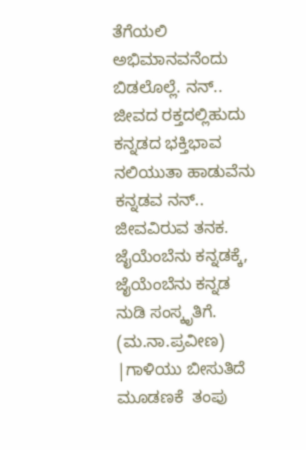ತೆಗೆಯಲಿ ಅಭಿಮಾನವನೆಂದು ಬಿಡಲೊಲ್ಲೆ. ನನ್.. ಜೀವದ ರಕ್ತದಲ್ಲಿಹುದು ಕನ್ನಡದ ಭಕ್ತಿಭಾವ ನಲಿಯುತಾ ಹಾಡುವೆನು  ಕನ್ನಡವ ನನ್.. ಜೀವವಿರುವ ತನಕ.                                                        ಜೈಯೆಂಬೆನು ಕನ್ನಡಕ್ಕೆ, ಜೈಯೆಂಬೆನು ಕನ್ನಡ ನುಡಿ ಸಂಸ್ಕೃತಿಗೆ.  (ಮ.ನಾ.ಪ್ರವೀಣ)
|ಗಾಳಿಯು ಬೀಸುತಿದೆ ಮೂಡಣಕೆ  ತಂಪು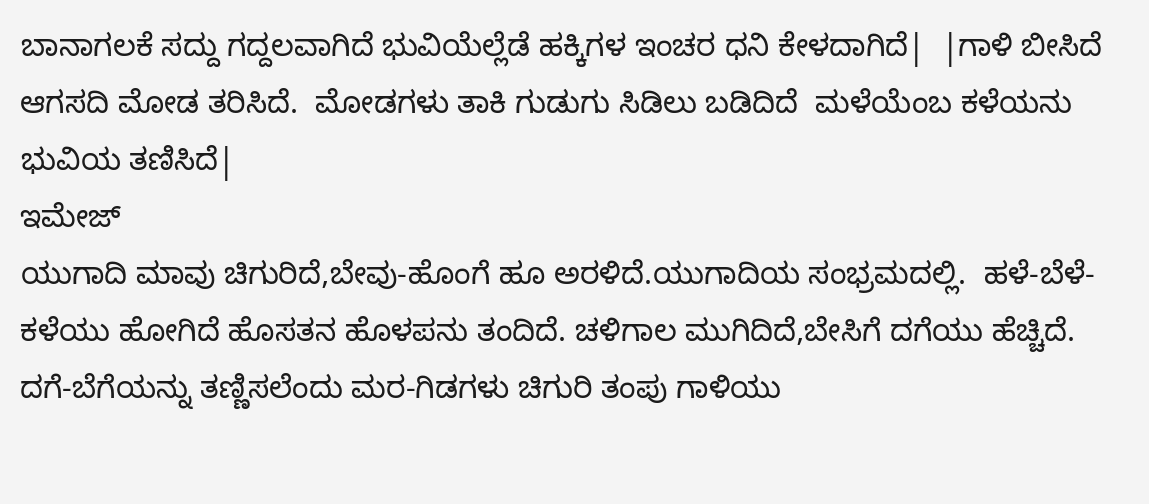ಬಾನಾಗಲಕೆ ಸದ್ದು ಗದ್ದಲವಾಗಿದೆ ಭುವಿಯೆಲ್ಲೆಡೆ ಹಕ್ಕಿಗಳ ಇಂಚರ ಧನಿ ಕೇಳದಾಗಿದೆ|  |ಗಾಳಿ ಬೀಸಿದೆ ಆಗಸದಿ ಮೋಡ ತರಿಸಿದೆ.  ಮೋಡಗಳು ತಾಕಿ ಗುಡುಗು ಸಿಡಿಲು ಬಡಿದಿದೆ  ಮಳೆಯೆಂಬ ಕಳೆಯನು ಭುವಿಯ ತಣಿಸಿದೆ|
ಇಮೇಜ್
ಯುಗಾದಿ ಮಾವು ಚಿಗುರಿದೆ,ಬೇವು-ಹೊಂಗೆ ಹೂ ಅರಳಿದೆ.ಯುಗಾದಿಯ ಸಂಭ್ರಮದಲ್ಲಿ.  ಹಳೆ-ಬೆಳೆ-ಕಳೆಯು ಹೋಗಿದೆ ಹೊಸತನ ಹೊಳಪನು ತಂದಿದೆ. ಚಳಿಗಾಲ ಮುಗಿದಿದೆ,ಬೇಸಿಗೆ ದಗೆಯು ಹೆಚ್ಚಿದೆ.  ದಗೆ-ಬೆಗೆಯನ್ನು ತಣ್ಣಿಸಲೆಂದು ಮರ-ಗಿಡಗಳು ಚಿಗುರಿ ತಂಪು ಗಾಳಿಯು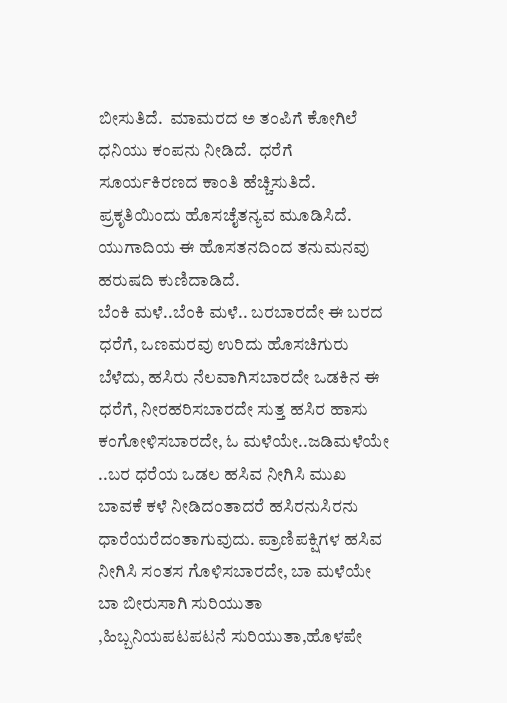ಬೀಸುತಿದೆ.  ಮಾಮರದ ಅ ತಂಪಿಗೆ ಕೋಗಿಲೆ ಧನಿಯು ಕಂಪನು ನೀಡಿದೆ.  ಧರೆಗೆ ಸೂರ್ಯಕಿರಣದ ಕಾಂತಿ ಹೆಚ್ಚಿಸುತಿದೆ. ಪ್ರಕೃತಿಯಿಂದು ಹೊಸಚೈತನ್ಯವ ಮೂಡಿಸಿದೆ.   ಯುಗಾದಿಯ ಈ ಹೊಸತನದಿಂದ ತನುಮನವು ಹರುಷದಿ ಕುಣಿದಾಡಿದೆ.
ಬೆಂಕಿ ಮಳೆ..ಬೆಂಕಿ ಮಳೆ.. ಬರಬಾರದೇ ಈ ಬರದ ಧರೆಗೆ, ಒಣಮರವು ಉರಿದು ಹೊಸಚಿಗುರು ಬೆಳೆದು, ಹಸಿರು ನೆಲವಾಗಿಸಬಾರದೇ ಒಡಕಿನ ಈ ಧರೆಗೆ, ನೀರಹರಿಸಬಾರದೇ ಸುತ್ತ ಹಸಿರ ಹಾಸು ಕಂಗೋಳಿಸಬಾರದೇ, ಓ ಮಳೆಯೇ..ಜಡಿಮಳೆಯೇ ..ಬರ ಧರೆಯ ಒಡಲ ಹಸಿವ ನೀಗಿಸಿ ಮುಖ ಬಾವಕೆ ಕಳೆ ನೀಡಿದಂತಾದರೆ ಹಸಿರನುಸಿರನು ಧಾರೆಯರೆದಂತಾಗುವುದು. ಪ್ರಾಣಿಪಕ್ಷಿಗಳ ಹಸಿವ ನೀಗಿಸಿ ಸಂತಸ ಗೊಳಿಸಬಾರದೇ, ಬಾ ಮಳೆಯೇ ಬಾ ಬೀರುಸಾಗಿ ಸುರಿಯುತಾ ,ಹಿಬ್ಬನಿಯಪಟಪಟನೆ ಸುರಿಯುತಾ,ಹೊಳಪೇ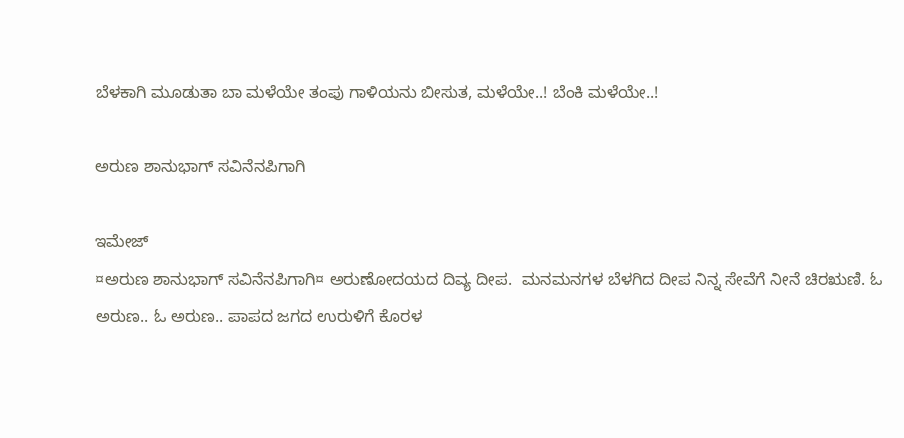ಬೆಳಕಾಗಿ ಮೂಡುತಾ ಬಾ ಮಳೆಯೇ ತಂಪು ಗಾಳಿಯನು ಬೀಸುತ, ಮಳೆಯೇ..! ಬೆಂಕಿ ಮಳೆಯೇ..!

ಅರುಣ ಶಾನುಭಾಗ್ ಸವಿನೆನಪಿಗಾಗಿ

ಇಮೇಜ್
¤ಅರುಣ ಶಾನುಭಾಗ್ ಸವಿನೆನಪಿಗಾಗಿ¤ ಅರುಣೋದಯದ ದಿವ್ಯ ದೀಪ.  ಮನಮನಗಳ ಬೆಳಗಿದ ದೀಪ ನಿನ್ನ ಸೇವೆಗೆ ನೀನೆ ಚಿರಋಣಿ. ಓ ಅರುಣ.. ಓ ಅರುಣ.. ಪಾಪದ ಜಗದ ಉರುಳಿಗೆ ಕೊರಳ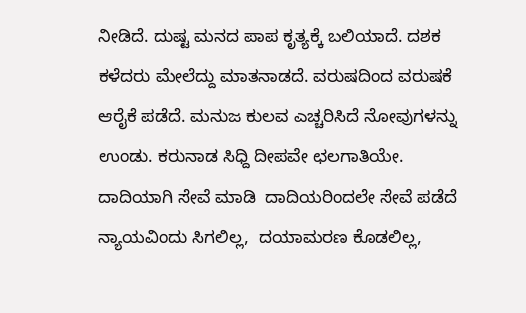ನೀಡಿದೆ. ದುಷ್ಟ ಮನದ ಪಾಪ ಕೃತ್ಯಕ್ಕೆ ಬಲಿಯಾದೆ. ದಶಕ ಕಳೆದರು ಮೇಲೆದ್ದು ಮಾತನಾಡದೆ. ವರುಷದಿಂದ ವರುಷಕೆ ಆರೈಕೆ ಪಡೆದೆ. ಮನುಜ ಕುಲವ ಎಚ್ಚರಿಸಿದೆ ನೋವುಗಳನ್ನು ಉಂಡು. ಕರುನಾಡ ಸಿಧ್ದಿ ದೀಪವೇ ಛಲಗಾತಿಯೇ. ದಾದಿಯಾಗಿ ಸೇವೆ ಮಾಡಿ  ದಾದಿಯರಿಂದಲೇ ಸೇವೆ ಪಡೆದೆ ನ್ಯಾಯವಿಂದು ಸಿಗಲಿಲ್ಲ,  ದಯಾಮರಣ ಕೊಡಲಿಲ್ಲ,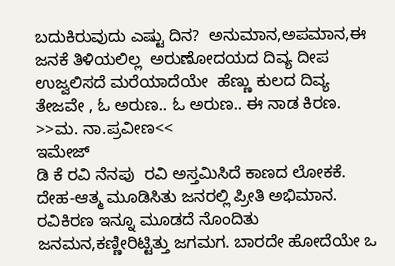ಬದುಕಿರುವುದು ಎಷ್ಟು ದಿನ?  ಅನುಮಾನ,ಅಪಮಾನ,ಈ ಜನಕೆ ತಿಳಿಯಲಿಲ್ಲ  ಅರುಣೋದಯದ ದಿವ್ಯ ದೀಪ ಉಜ್ವಲಿಸದೆ ಮರೆಯಾದೆಯೇ  ಹೆಣ್ಣು ಕುಲದ ದಿವ್ಯ ತೇಜವೇ , ಓ ಅರುಣ.. ಓ ಅರುಣ.. ಈ ನಾಡ ಕಿರಣ.  >>ಮ. ನಾ.ಪ್ರವೀಣ<<
ಇಮೇಜ್
ಡಿ ಕೆ ರವಿ ನೆನಪು  ರವಿ ಅಸ್ತಮಿಸಿದೆ ಕಾಣದ ಲೋಕಕೆ. ದೇಹ-ಆತ್ಮ ಮೂಡಿಸಿತು ಜನರಲ್ಲಿ ಪ್ರೀತಿ ಅಭಿಮಾನ.  ರವಿಕಿರಣ ಇನ್ನೂ ಮೂಡದೆ ನೊಂದಿತು ಜನಮನ,ಕಣ್ಣೀರಿಟ್ಟಿತ್ತು ಜಗಮಗ. ಬಾರದೇ ಹೋದೆಯೇ ಒ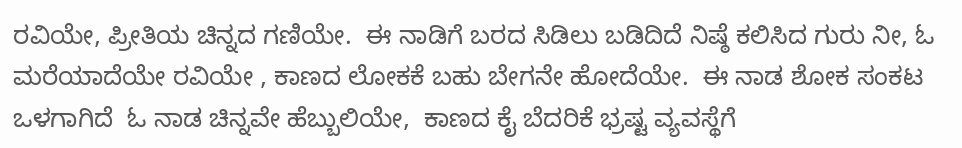ರವಿಯೇ, ಪ್ರೀತಿಯ ಚಿನ್ನದ ಗಣಿಯೇ.  ಈ ನಾಡಿಗೆ ಬರದ ಸಿಡಿಲು ಬಡಿದಿದೆ ನಿಷ್ಠೆ ಕಲಿಸಿದ ಗುರು ನೀ, ಓ ಮರೆಯಾದೆಯೇ ರವಿಯೇ , ಕಾಣದ ಲೋಕಕೆ ಬಹು ಬೇಗನೇ ಹೋದೆಯೇ.  ಈ ನಾಡ ಶೋಕ ಸಂಕಟ ಒಳಗಾಗಿದೆ  ಓ ನಾಡ ಚಿನ್ನವೇ ಹೆಬ್ಬುಲಿಯೇ,  ಕಾಣದ ಕೈ ಬೆದರಿಕೆ ಭ್ರಷ್ಟ ವ್ಯವಸ್ಥೆಗೆ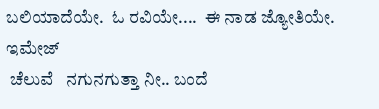ಬಲಿಯಾದೆಯೇ.  ಓ ರವಿಯೇ....  ಈ ನಾಡ ಜ್ಯೋತಿಯೇ.
ಇಮೇಜ್
 ಚೆಲುವೆ   ನಗುನಗುತ್ತಾ ನೀ.. ಬಂದೆ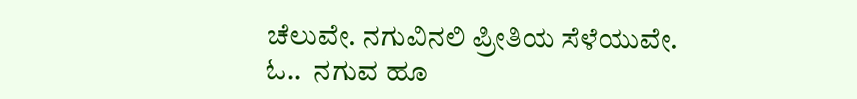ಚೆಲುವೇ. ನಗುವಿನಲಿ ಪ್ರೀತಿಯ ಸೆಳೆಯುವೇ. ಓ..  ನಗುವ ಹೂ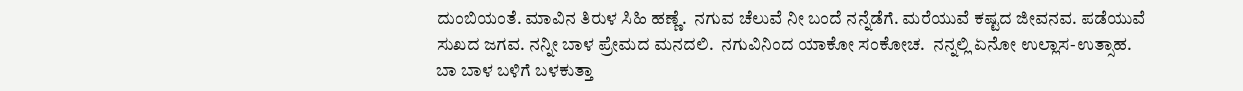ದುಂಬಿಯಂತೆ. ಮಾವಿನ ತಿರುಳ ಸಿಹಿ ಹಣ್ಣೆ.  ನಗುವ ಚೆಲುವೆ ನೀ ಬಂದೆ ನನ್ನೆಡೆಗೆ. ಮರೆಯುವೆ ಕಷ್ಟದ ಜೀವನವ. ಪಡೆಯುವೆ ಸುಖದ ಜಗವ. ನನ್ನೀ ಬಾಳ ಪ್ರೇಮದ ಮನದಲಿ.  ನಗುವಿನಿಂದ ಯಾಕೋ ಸಂಕೋಚ.  ನನ್ನಲ್ಲಿ ಏನೋ ಉಲ್ಲಾಸ-ಉತ್ಸಾಹ. ಬಾ ಬಾಳ ಬಳಿಗೆ ಬಳಕುತ್ತಾ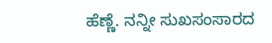ಹೆಣ್ಣೆ. ನನ್ನೀ ಸುಖಸಂಸಾರದ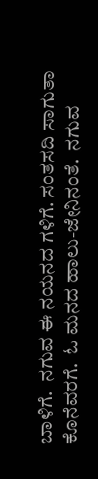ಬಾಳಿಗೆ.  ನಗುವ ಈ ನಯನದ ಗಳಿಗೆ. ಸಂತಸದಿ ಸಾಗುತಾ ಕೊನೆವರಗೆ.  ಓ ಮನದ ಹಾಲು-ಜೇನಿನಂತೆ.  ನಗುವ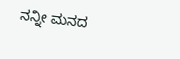ನನ್ನೀ ಮನದ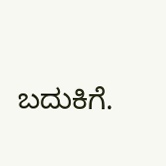ಬದುಕಿಗೆ.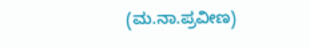(ಮ.ನಾ.ಪ್ರವೀಣ)